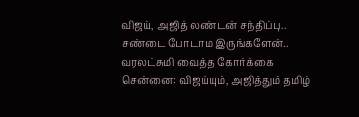விஜய், அஜித் லண்டன் சந்திப்பு.. சண்டை போடாம இருங்களேன்.. வரலட்சுமி வைத்த கோர்க்கை
சென்னை: விஜய்யும், அஜித்தும் தமிழ்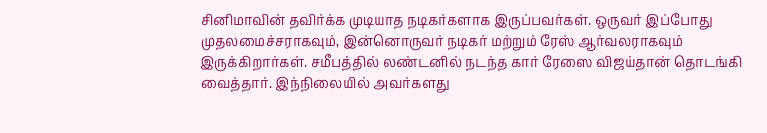சினிமாவின் தவிர்க்க முடியாத நடிகர்களாக இருப்பவர்கள். ஒருவர் இப்போது முதலமைச்சராகவும், இன்னொருவர் நடிகர் மற்றும் ரேஸ் ஆர்வலராகவும் இருக்கிறார்கள். சமீபத்தில் லண்டனில் நடந்த கார் ரேஸை விஜய்தான் தொடங்கி வைத்தார். இந்நிலையில் அவர்களது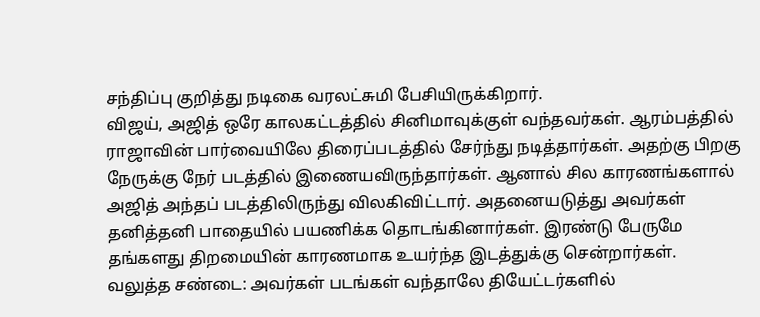சந்திப்பு குறித்து நடிகை வரலட்சுமி பேசியிருக்கிறார்.
விஜய், அஜித் ஒரே காலகட்டத்தில் சினிமாவுக்குள் வந்தவர்கள். ஆரம்பத்தில் ராஜாவின் பார்வையிலே திரைப்படத்தில் சேர்ந்து நடித்தார்கள். அதற்கு பிறகு நேருக்கு நேர் படத்தில் இணையவிருந்தார்கள். ஆனால் சில காரணங்களால் அஜித் அந்தப் படத்திலிருந்து விலகிவிட்டார். அதனையடுத்து அவர்கள் தனித்தனி பாதையில் பயணிக்க தொடங்கினார்கள். இரண்டு பேருமே தங்களது திறமையின் காரணமாக உயர்ந்த இடத்துக்கு சென்றார்கள்.
வலுத்த சண்டை: அவர்கள் படங்கள் வந்தாலே தியேட்டர்களில்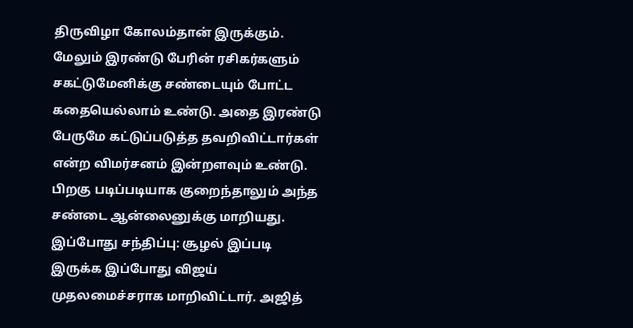திருவிழா கோலம்தான் இருக்கும். மேலும் இரண்டு பேரின் ரசிகர்களும் சகட்டுமேனிக்கு சண்டையும் போட்ட கதையெல்லாம் உண்டு. அதை இரண்டு பேருமே கட்டுப்படுத்த தவறிவிட்டார்கள் என்ற விமர்சனம் இன்றளவும் உண்டு. பிறகு படிப்படியாக குறைந்தாலும் அந்த சண்டை ஆன்லைனுக்கு மாறியது.
இப்போது சந்திப்பு: சூழல் இப்படி இருக்க இப்போது விஜய் முதலமைச்சராக மாறிவிட்டார். அஜித்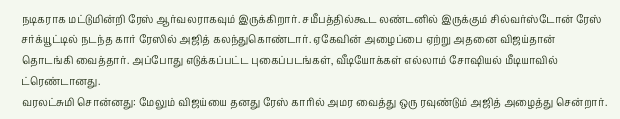நடிகராக மட்டுமின்றி ரேஸ் ஆர்வலராகவும் இருக்கிறார். சமீபத்தில்கூட லண்டனில் இருக்கும் சில்வர்ஸ்டோன் ரேஸ் சர்க்யூட்டில் நடந்த கார் ரேஸில் அஜித் கலந்துகொண்டார். ஏகேவின் அழைப்பை ஏற்று அதனை விஜய்தான் தொடங்கி வைத்தார். அப்போது எடுக்கப்பட்ட புகைப்படங்கள், வீடியோக்கள் எல்லாம் சோஷியல் மீடியாவில் ட்ரெண்டானது.
வரலட்சுமி சொன்னது: மேலும் விஜய்யை தனது ரேஸ் காரில் அமர வைத்து ஒரு ரவுண்டும் அஜித் அழைத்து சென்றார்.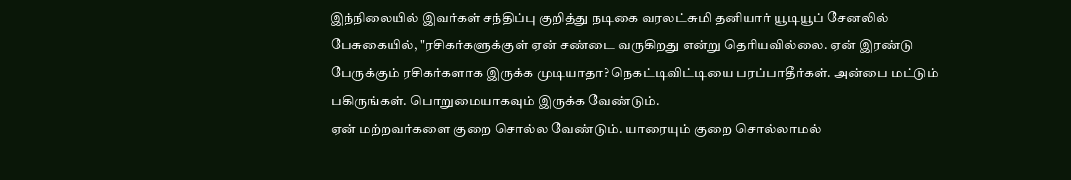இந்நிலையில் இவர்கள் சந்திப்பு குறித்து நடிகை வரலட்சுமி தனியார் யூடியூப் சேனலில் பேசுகையில், "ரசிகர்களுக்குள் ஏன் சண்டை வருகிறது என்று தெரியவில்லை. ஏன் இரண்டு பேருக்கும் ரசிகர்களாக இருக்க முடியாதா? நெகட்டிவிட்டியை பரப்பாதீர்கள். அன்பை மட்டும் பகிருங்கள். பொறுமையாகவும் இருக்க வேண்டும்.
ஏன் மற்றவர்களை குறை சொல்ல வேண்டும். யாரையும் குறை சொல்லாமல்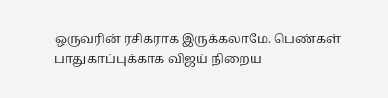ஒருவரின் ரசிகராக இருக்கலாமே. பெண்கள் பாதுகாப்புக்காக விஜய் நிறைய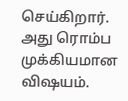செய்கிறார். அது ரொம்ப முக்கியமான விஷயம்.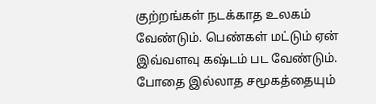குற்றங்கள் நடக்காத உலகம் வேண்டும். பெண்கள் மட்டும் ஏன் இவ்வளவு கஷ்டம் பட வேண்டும். போதை இல்லாத சமூகத்தையும்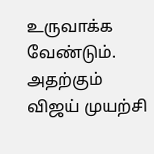உருவாக்க வேண்டும். அதற்கும் விஜய் முயற்சி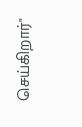செய்கிறார்"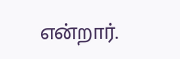என்றார்.